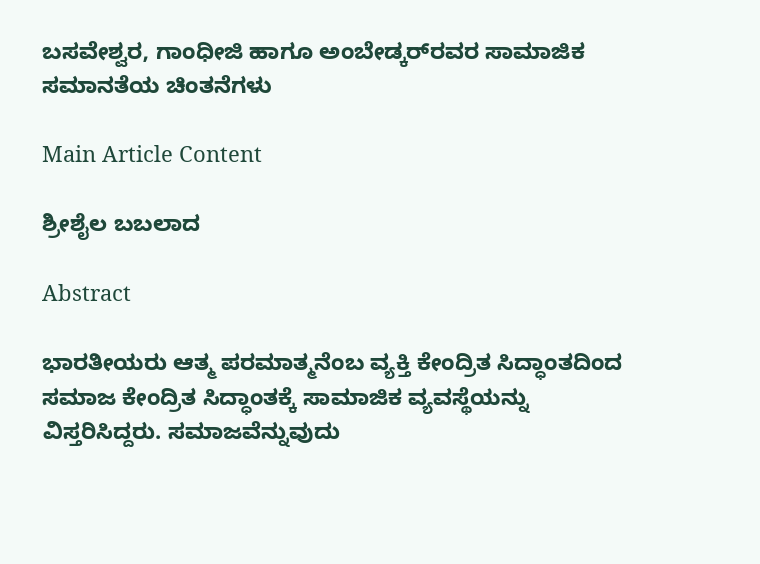ಬಸವೇಶ್ವರ, ಗಾಂಧೀಜಿ ಹಾಗೂ ಅಂಬೇಡ್ಕರ್‌ರವರ ಸಾಮಾಜಿಕ ಸಮಾನತೆಯ ಚಿಂತನೆಗಳು

Main Article Content

ಶ್ರೀಶೈಲ ಬಬಲಾದ

Abstract

ಭಾರತೀಯರು ಆತ್ಮ ಪರಮಾತ್ಮನೆಂಬ ವ್ಯಕ್ತಿ ಕೇಂದ್ರಿತ ಸಿದ್ಧಾಂತದಿಂದ ಸಮಾಜ ಕೇಂದ್ರಿತ ಸಿದ್ಧಾಂತಕ್ಕೆ ಸಾಮಾಜಿಕ ವ್ಯವಸ್ಥೆಯನ್ನು ವಿಸ್ತರಿಸಿದ್ದರು. ಸಮಾಜವೆನ್ನುವುದು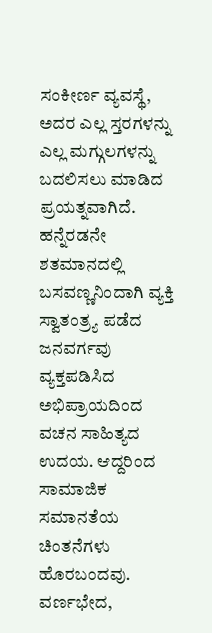ಸಂಕೀರ್ಣ ವ್ಯವಸ್ಥೆ, ಅದರ ಎಲ್ಲ ಸ್ತರಗಳನ್ನು ಎಲ್ಲ ಮಗ್ಗುಲಗಳನ್ನು ಬದಲಿಸಲು ಮಾಡಿದ ಪ್ರಯತ್ನವಾಗಿದೆ. ಹನ್ನೆರಡನೇ ಶತಮಾನದಲ್ಲಿ ಬಸವಣ್ಣನಿಂದಾಗಿ ವ್ಯಕ್ತಿ ಸ್ವಾತಂತ್ರ್ಯ ಪಡೆದ ಜನವರ್ಗವು ವ್ಯಕ್ತಪಡಿಸಿದ ಅಭಿಪ್ರಾಯದಿಂದ ವಚನ ಸಾಹಿತ್ಯದ ಉದಯ. ಆದ್ದರಿಂದ ಸಾಮಾಜಿಕ ಸಮಾನತೆಯ ಚಿಂತನೆಗಳು ಹೊರಬಂದವು. ವರ್ಣಭೇದ,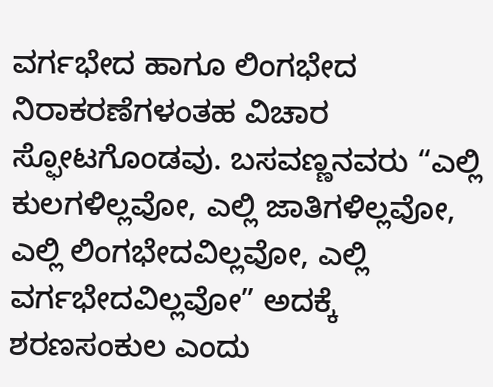ವರ್ಗಭೇದ ಹಾಗೂ ಲಿಂಗಭೇದ ನಿರಾಕರಣೆಗಳಂತಹ ವಿಚಾರ ಸ್ಫೋಟಗೊಂಡವು. ಬಸವಣ್ಣನವರು “ಎಲ್ಲಿ ಕುಲಗಳಿಲ್ಲವೋ, ಎಲ್ಲಿ ಜಾತಿಗಳಿಲ್ಲವೋ, ಎಲ್ಲಿ ಲಿಂಗಭೇದವಿಲ್ಲವೋ, ಎಲ್ಲಿ ವರ್ಗಭೇದವಿಲ್ಲವೋ” ಅದಕ್ಕೆ ಶರಣಸಂಕುಲ ಎಂದು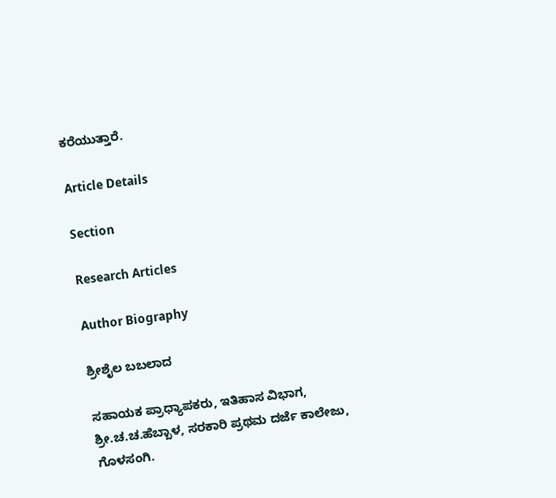ಕರೆಯುತ್ತಾರೆ.

Article Details

Section

Research Articles

Author Biography

ಶ್ರೀಶೈಲ ಬಬಲಾದ

ಸಹಾಯಕ ಪ್ರಾಧ್ಯಾಪಕರು, ಇತಿಹಾಸ ವಿಭಾಗ, ಶ್ರೀ.ಚ.ಚ.ಹೆಬ್ಬಾಳ, ಸರಕಾರಿ ಪ್ರಥಮ ದರ್ಜೆ ಕಾಲೇಜು, ಗೊಳಸಂಗಿ.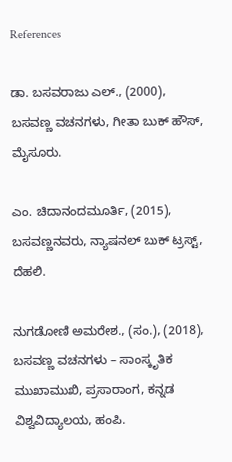References

ಡಾ. ಬಸವರಾಜು ಎಲ್., (2000), ಬಸವಣ್ಣ ವಚನಗಳು, ಗೀತಾ ಬುಕ್ ಹೌಸ್, ಮೈಸೂರು.

ಎಂ. ಚಿದಾನಂದಮೂರ್ತಿ, (2015), ಬಸವಣ್ಣನವರು, ನ್ಯಾಷನಲ್ ಬುಕ್ ಟ್ರಸ್ಟ್, ದೆಹಲಿ.

ನುಗಡೋಣಿ ಅಮರೇಶ., (ಸಂ.), (2018), ಬಸವಣ್ಣ ವಚನಗಳು – ಸಾಂಸ್ಕೃತಿಕ ಮುಖಾಮುಖಿ, ಪ್ರಸಾರಾಂಗ, ಕನ್ನಡ ವಿಶ್ವವಿದ್ಯಾಲಯ, ಹಂಪಿ.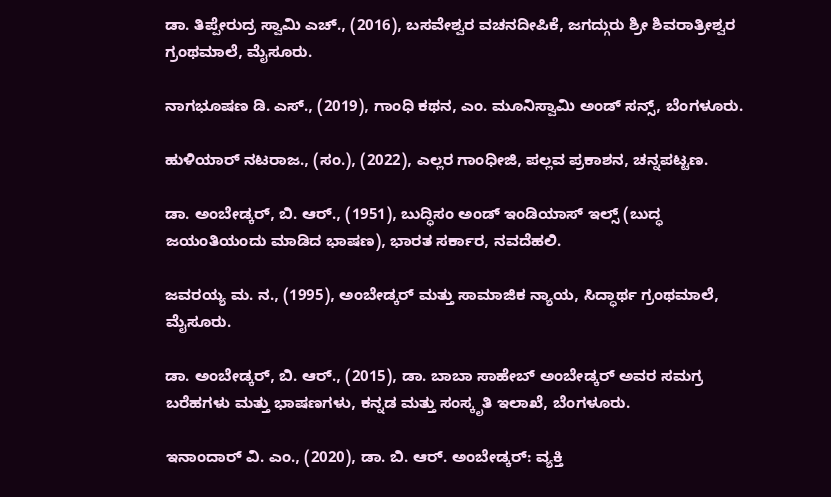ಡಾ. ತಿಪ್ಪೇರುದ್ರ ಸ್ವಾಮಿ ಎಚ್., (2016), ಬಸವೇಶ್ವರ ವಚನದೀಪಿಕೆ, ಜಗದ್ಗುರು ಶ್ರೀ ಶಿವರಾತ್ರೀಶ್ವರ ಗ್ರಂಥಮಾಲೆ, ಮೈಸೂರು.

ನಾಗಭೂಷಣ ಡಿ. ಎಸ್., (2019), ಗಾಂಧಿ ಕಥನ, ಎಂ. ಮೂನಿಸ್ವಾಮಿ ಅಂಡ್ ಸನ್ಸ್, ಬೆಂಗಳೂರು.

ಹುಳಿಯಾರ್ ನಟರಾಜ., (ಸಂ.), (2022), ಎಲ್ಲರ ಗಾಂಧೀಜಿ, ಪಲ್ಲವ ಪ್ರಕಾಶನ, ಚನ್ನಪಟ್ಟಣ.

ಡಾ. ಅಂಬೇಡ್ಕರ್, ಬಿ. ಆರ್., (1951), ಬುದ್ಧಿಸಂ ಅಂಡ್ ಇಂಡಿಯಾಸ್ ಇಲ್ಸ್ (ಬುದ್ಧ ಜಯಂತಿಯಂದು ಮಾಡಿದ ಭಾಷಣ), ಭಾರತ ಸರ್ಕಾರ, ನವದೆಹಲಿ.

ಜವರಯ್ಯ ಮ. ನ., (1995), ಅಂಬೇಡ್ಕರ್ ಮತ್ತು ಸಾಮಾಜಿಕ ನ್ಯಾಯ, ಸಿದ್ಧಾರ್ಥ ಗ್ರಂಥಮಾಲೆ, ಮೈಸೂರು.

ಡಾ. ಅಂಬೇಡ್ಕರ್, ಬಿ. ಆರ್., (2015), ಡಾ. ಬಾಬಾ ಸಾಹೇಬ್ ಅಂಬೇಡ್ಕರ್ ಅವರ ಸಮಗ್ರ ಬರೆಹಗಳು ಮತ್ತು ಭಾಷಣಗಳು, ಕನ್ನಡ ಮತ್ತು ಸಂಸ್ಕೃತಿ ಇಲಾಖೆ, ಬೆಂಗಳೂರು.

ಇನಾಂದಾರ್ ವಿ. ಎಂ., (2020), ಡಾ. ಬಿ. ಆರ್. ಅಂಬೇಡ್ಕರ್: ವ್ಯಕ್ತಿ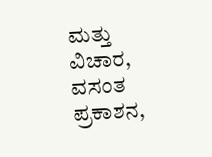ಮತ್ತು ವಿಚಾರ, ವಸಂತ ಪ್ರಕಾಶನ,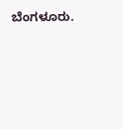ಬೆಂಗಳೂರು.